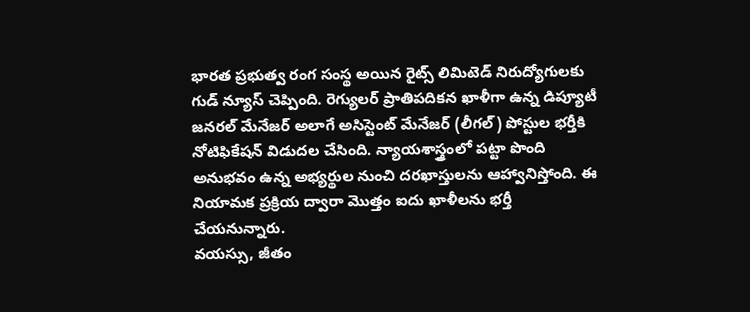భారత ప్రభుత్వ రంగ సంస్థ అయిన రైట్స్ లిమిటెడ్ నిరుద్యోగులకు గుడ్ న్యూస్ చెప్పింది. రెగ్యులర్ ప్రాతిపదికన ఖాళీగా ఉన్న డిప్యూటీ జనరల్ మేనేజర్ అలాగే అసిస్టెంట్ మేనేజర్ (లీగల్) పోస్టుల భర్తీకి నోటిఫికేషన్ విడుదల చేసింది. న్యాయశాస్త్రంలో పట్టా పొంది అనుభవం ఉన్న అభ్యర్థుల నుంచి దరఖాస్తులను ఆహ్వానిస్తోంది. ఈ నియామక ప్రక్రియ ద్వారా మొత్తం ఐదు ఖాళీలను భర్తీ చేయనున్నారు.
వయస్సు, జీతం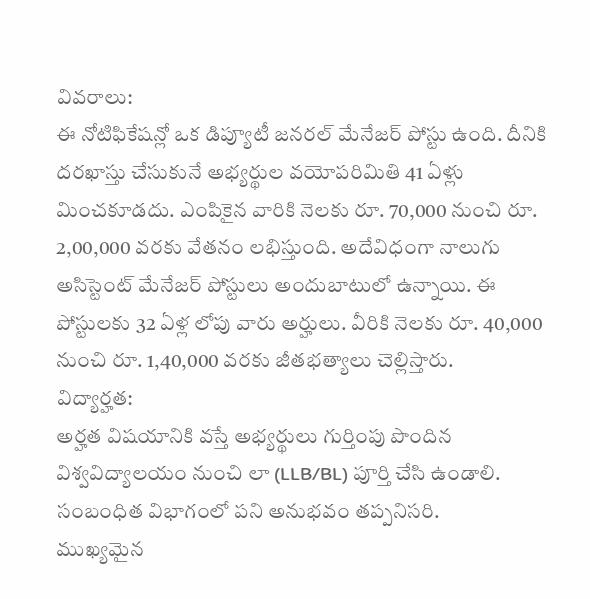వివరాలు:
ఈ నోటిఫికేషన్లో ఒక డిప్యూటీ జనరల్ మేనేజర్ పోస్టు ఉంది. దీనికి దరఖాస్తు చేసుకునే అభ్యర్థుల వయోపరిమితి 41 ఏళ్లు మించకూడదు. ఎంపికైన వారికి నెలకు రూ. 70,000 నుంచి రూ. 2,00,000 వరకు వేతనం లభిస్తుంది. అదేవిధంగా నాలుగు అసిస్టెంట్ మేనేజర్ పోస్టులు అందుబాటులో ఉన్నాయి. ఈ పోస్టులకు 32 ఏళ్ల లోపు వారు అర్హులు. వీరికి నెలకు రూ. 40,000 నుంచి రూ. 1,40,000 వరకు జీతభత్యాలు చెల్లిస్తారు.
విద్యార్హత:
అర్హత విషయానికి వస్తే అభ్యర్థులు గుర్తింపు పొందిన విశ్వవిద్యాలయం నుంచి లా (LLB/BL) పూర్తి చేసి ఉండాలి. సంబంధిత విభాగంలో పని అనుభవం తప్పనిసరి.
ముఖ్యమైన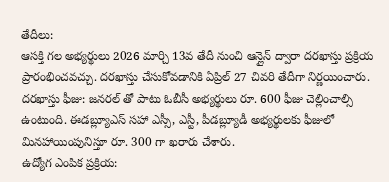తేదీలు:
ఆసక్తి గల అభ్యర్థులు 2026 మార్చి 13వ తేదీ నుంచి ఆన్లైన్ ద్వారా దరఖాస్తు ప్రక్రియ ప్రారంభించవచ్చు. దరఖాస్తు చేసుకోవడానికి ఏప్రిల్ 27 చివరి తేదీగా నిర్ణయించారు.
దరఖాస్తు ఫీజు: జనరల్ తో పాటు ఓబీసీ అభ్యర్థులు రూ. 600 ఫీజు చెల్లించాల్సి ఉంటుంది. ఈడబ్ల్యూఎస్ సహా ఎస్సీ, ఎస్టీ, పీడబ్ల్యూడీ అభ్యర్థులకు ఫీజులో మినహాయింపునిస్తూ రూ. 300 గా ఖరారు చేశారు.
ఉద్యోగ ఎంపిక ప్రక్రియ: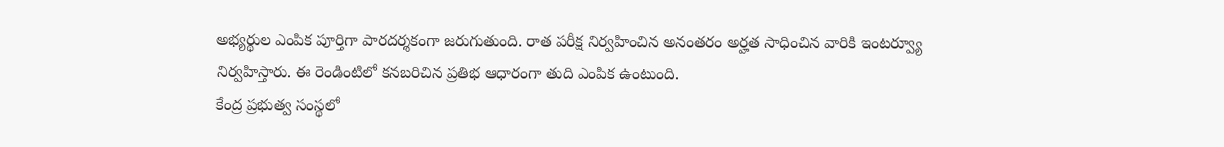అభ్యర్థుల ఎంపిక పూర్తిగా పారదర్శకంగా జరుగుతుంది. రాత పరీక్ష నిర్వహించిన అనంతరం అర్హత సాధించిన వారికి ఇంటర్వ్యూ నిర్వహిస్తారు. ఈ రెండింటిలో కనబరిచిన ప్రతిభ ఆధారంగా తుది ఎంపిక ఉంటుంది.
కేంద్ర ప్రభుత్వ సంస్థలో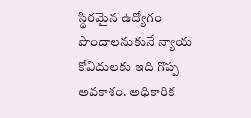స్థిరమైన ఉద్యోగం పొందాలనుకునే న్యాయ కోవిదులకు ఇది గొప్ప అవకాశం. అధికారిక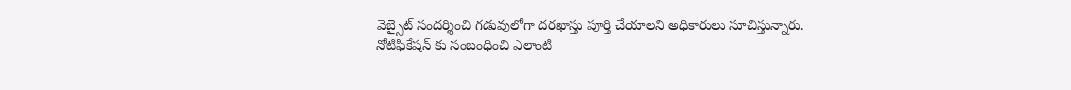వెబ్సైట్ సందర్శించి గడువులోగా దరఖాస్తు పూర్తి చేయాలని అధికారులు సూచిస్తున్నారు.
నోటిఫికేషన్ కు సంబంధించి ఎలాంటి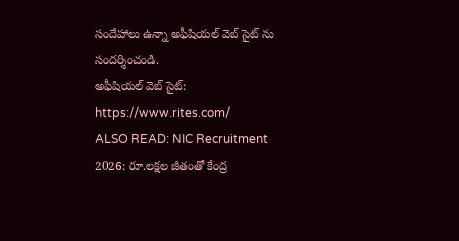సందేహాలు ఉన్నా అఫీషియల్ వెబ్ సైట్ ను సందర్శించండి.
అఫీషియల్ వెబ్ సైట్: https://www.rites.com/
ALSO READ: NIC Recruitment 2026: రూ.లక్షల జీతంతో కేంద్ర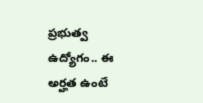ప్రభుత్వ ఉద్యోగం.. ఈ అర్హత ఉంటే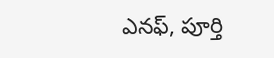ఎనఫ్, పూర్తి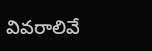వివరాలివే